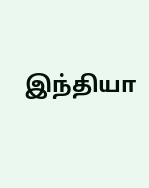இந்தியா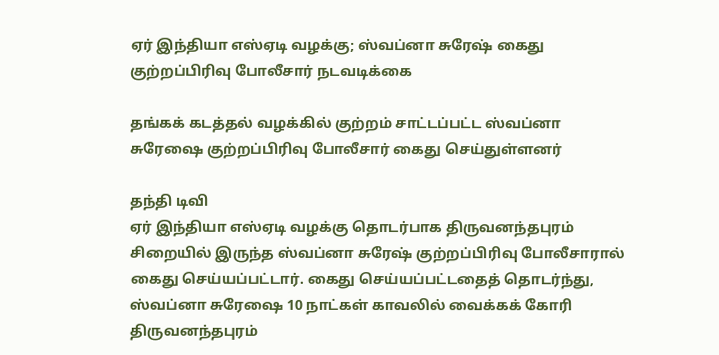ஏர் இந்தியா எஸ்ஏடி வழக்கு; ஸ்வப்னா சுரேஷ் கைது குற்றப்பிரிவு போலீசார் நடவடிக்கை

தங்கக் கடத்தல் வழக்கில் குற்றம் சாட்டப்பட்ட ஸ்வப்னா சுரேஷை குற்றப்பிரிவு போலீசார் கைது செய்துள்ளனர்

தந்தி டிவி
ஏர் இந்தியா எஸ்ஏடி வழக்கு தொடர்பாக திருவனந்தபுரம் சிறையில் இருந்த ஸ்வப்னா சுரேஷ் குற்றப்பிரிவு போலீசாரால் கைது செய்யப்பட்டார். கைது செய்யப்பட்டதைத் தொடர்ந்து, ஸ்வப்னா சுரேஷை 10 நாட்கள் காவலில் வைக்கக் கோரி திருவனந்தபுரம்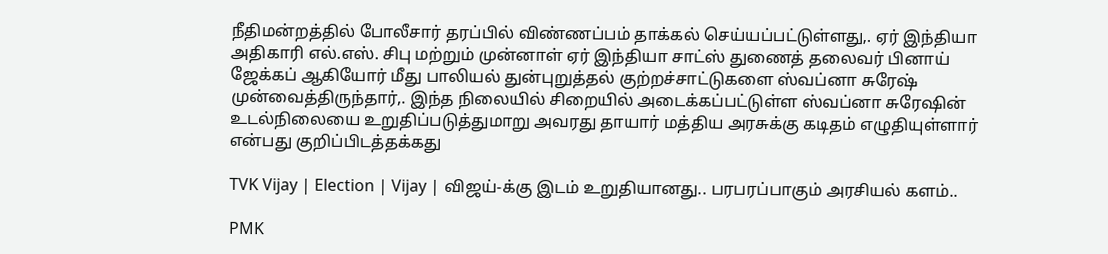நீதிமன்றத்தில் போலீசார் தரப்பில் விண்ணப்பம் தாக்கல் செய்யப்பட்டுள்ளது,. ஏர் இந்தியா அதிகாரி எல்.எஸ். சிபு மற்றும் முன்னாள் ஏர் இந்தியா சாட்ஸ் துணைத் தலைவர் பினாய் ஜேக்கப் ஆகியோர் மீது பாலியல் துன்புறுத்தல் குற்றச்சாட்டுகளை ஸ்வப்னா சுரேஷ் முன்வைத்திருந்தார்,. இந்த நிலையில் சிறையில் அடைக்கப்பட்டுள்ள ஸ்வப்னா சுரேஷின் உடல்நிலையை உறுதிப்படுத்துமாறு அவரது தாயார் மத்திய அரசுக்கு கடிதம் எழுதியுள்ளார் என்பது குறிப்பிடத்தக்கது

TVK Vijay | Election | Vijay | விஜய்-க்கு இடம் உறுதியானது.. பரபரப்பாகும் அரசியல் களம்..

PMK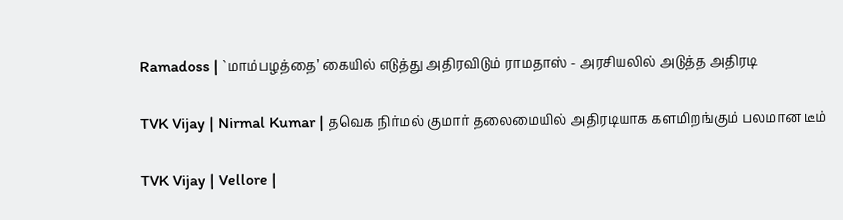Ramadoss | `மாம்பழத்தை’ கையில் எடுத்து அதிரவிடும் ராமதாஸ் - அரசியலில் அடுத்த அதிரடி

TVK Vijay | Nirmal Kumar | தவெக நிர்மல் குமார் தலைமையில் அதிரடியாக களமிறங்கும் பலமான டீம்

TVK Vijay | Vellore |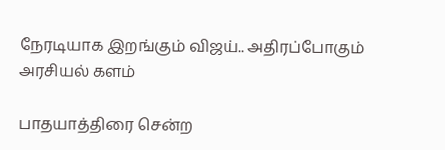நேரடியாக இறங்கும் விஜய்.. அதிரப்போகும் அரசியல் களம்

பாதயாத்திரை சென்ற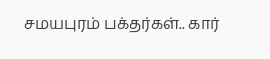சமயபுரம் பக்தர்கள்.. கார்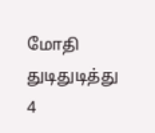மோதி துடிதுடித்து 4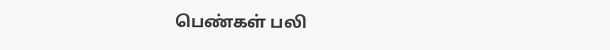பெண்கள் பலி